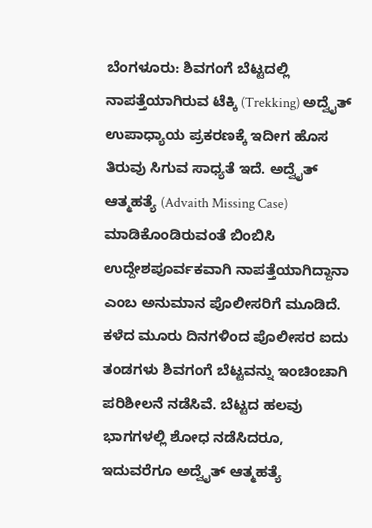ಬೆಂಗಳೂರು: ಶಿವಗಂಗೆ ಬೆಟ್ಟದಲ್ಲಿ ನಾಪತ್ತೆಯಾಗಿರುವ ಟೆಕ್ಕಿ (Trekking) ಅದ್ವೈತ್ ಉಪಾಧ್ಯಾಯ ಪ್ರಕರಣಕ್ಕೆ ಇದೀಗ ಹೊಸ ತಿರುವು ಸಿಗುವ ಸಾಧ್ಯತೆ ಇದೆ. ಅದ್ವೈತ್ ಆತ್ಮಹತ್ಯೆ (Advaith Missing Case) ಮಾಡಿಕೊಂಡಿರುವಂತೆ ಬಿಂಬಿಸಿ ಉದ್ದೇಶಪೂರ್ವಕವಾಗಿ ನಾಪತ್ತೆಯಾಗಿದ್ದಾನಾ ಎಂಬ ಅನುಮಾನ ಪೊಲೀಸರಿಗೆ ಮೂಡಿದೆ.
ಕಳೆದ ಮೂರು ದಿನಗಳಿಂದ ಪೊಲೀಸರ ಐದು ತಂಡಗಳು ಶಿವಗಂಗೆ ಬೆಟ್ಟವನ್ನು ಇಂಚಿಂಚಾಗಿ ಪರಿಶೀಲನೆ ನಡೆಸಿವೆ. ಬೆಟ್ಟದ ಹಲವು ಭಾಗಗಳಲ್ಲಿ ಶೋಧ ನಡೆಸಿದರೂ, ಇದುವರೆಗೂ ಅದ್ವೈತ್ ಆತ್ಮಹತ್ಯೆ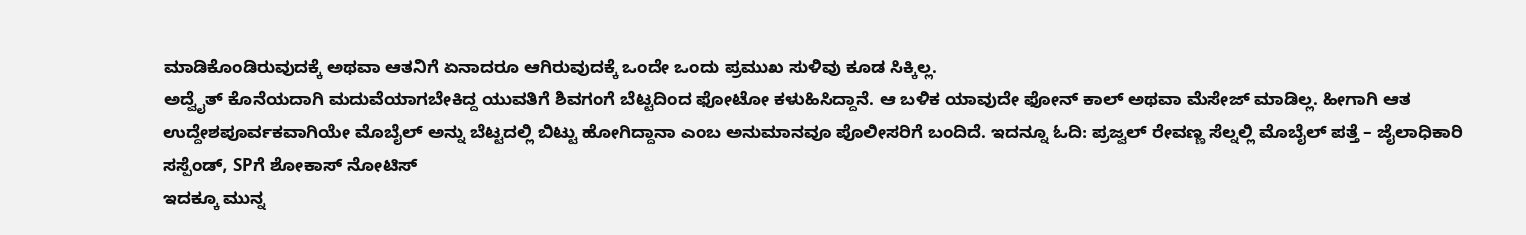ಮಾಡಿಕೊಂಡಿರುವುದಕ್ಕೆ ಅಥವಾ ಆತನಿಗೆ ಏನಾದರೂ ಆಗಿರುವುದಕ್ಕೆ ಒಂದೇ ಒಂದು ಪ್ರಮುಖ ಸುಳಿವು ಕೂಡ ಸಿಕ್ಕಿಲ್ಲ.
ಅದ್ವೈತ್ ಕೊನೆಯದಾಗಿ ಮದುವೆಯಾಗಬೇಕಿದ್ದ ಯುವತಿಗೆ ಶಿವಗಂಗೆ ಬೆಟ್ಟದಿಂದ ಫೋಟೋ ಕಳುಹಿಸಿದ್ದಾನೆ. ಆ ಬಳಿಕ ಯಾವುದೇ ಫೋನ್ ಕಾಲ್ ಅಥವಾ ಮೆಸೇಜ್ ಮಾಡಿಲ್ಲ. ಹೀಗಾಗಿ ಆತ ಉದ್ದೇಶಪೂರ್ವಕವಾಗಿಯೇ ಮೊಬೈಲ್ ಅನ್ನು ಬೆಟ್ಟದಲ್ಲಿ ಬಿಟ್ಟು ಹೋಗಿದ್ದಾನಾ ಎಂಬ ಅನುಮಾನವೂ ಪೊಲೀಸರಿಗೆ ಬಂದಿದೆ. ಇದನ್ನೂ ಓದಿ: ಪ್ರಜ್ವಲ್ ರೇವಣ್ಣ ಸೆಲ್ನಲ್ಲಿ ಮೊಬೈಲ್ ಪತ್ತೆ – ಜೈಲಾಧಿಕಾರಿ ಸಸ್ಪೆಂಡ್, SPಗೆ ಶೋಕಾಸ್ ನೋಟಿಸ್
ಇದಕ್ಕೂ ಮುನ್ನ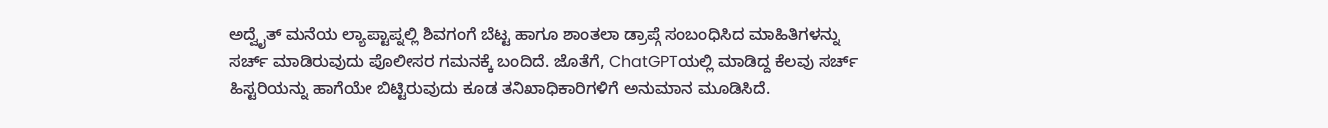ಅದ್ವೈತ್ ಮನೆಯ ಲ್ಯಾಪ್ಟಾಪ್ನಲ್ಲಿ ಶಿವಗಂಗೆ ಬೆಟ್ಟ ಹಾಗೂ ಶಾಂತಲಾ ಡ್ರಾಪ್ಗೆ ಸಂಬಂಧಿಸಿದ ಮಾಹಿತಿಗಳನ್ನು ಸರ್ಚ್ ಮಾಡಿರುವುದು ಪೊಲೀಸರ ಗಮನಕ್ಕೆ ಬಂದಿದೆ. ಜೊತೆಗೆ, ChatGPTಯಲ್ಲಿ ಮಾಡಿದ್ದ ಕೆಲವು ಸರ್ಚ್ ಹಿಸ್ಟರಿಯನ್ನು ಹಾಗೆಯೇ ಬಿಟ್ಟಿರುವುದು ಕೂಡ ತನಿಖಾಧಿಕಾರಿಗಳಿಗೆ ಅನುಮಾನ ಮೂಡಿಸಿದೆ.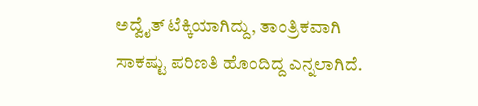ಅದ್ವೈತ್ ಟೆಕ್ಕಿಯಾಗಿದ್ದು, ತಾಂತ್ರಿಕವಾಗಿ ಸಾಕಷ್ಟು ಪರಿಣತಿ ಹೊಂದಿದ್ದ ಎನ್ನಲಾಗಿದೆ.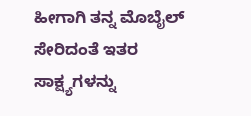ಹೀಗಾಗಿ ತನ್ನ ಮೊಬೈಲ್ ಸೇರಿದಂತೆ ಇತರ ಸಾಕ್ಷ್ಯಗಳನ್ನು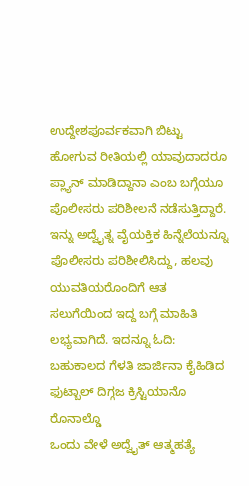ಉದ್ದೇಶಪೂರ್ವಕವಾಗಿ ಬಿಟ್ಟು ಹೋಗುವ ರೀತಿಯಲ್ಲಿ ಯಾವುದಾದರೂ ಪ್ಲ್ಯಾನ್ ಮಾಡಿದ್ದಾನಾ ಎಂಬ ಬಗ್ಗೆಯೂ ಪೊಲೀಸರು ಪರಿಶೀಲನೆ ನಡೆಸುತ್ತಿದ್ದಾರೆ.
ಇನ್ನು ಅದ್ವೈತ್ನ ವೈಯಕ್ತಿಕ ಹಿನ್ನೆಲೆಯನ್ನೂ ಪೊಲೀಸರು ಪರಿಶೀಲಿಸಿದ್ದು, ಹಲವು ಯುವತಿಯರೊಂದಿಗೆ ಆತ ಸಲುಗೆಯಿಂದ ಇದ್ದ ಬಗ್ಗೆ ಮಾಹಿತಿ ಲಭ್ಯವಾಗಿದೆ. ಇದನ್ನೂ ಓದಿ: ಬಹುಕಾಲದ ಗೆಳತಿ ಜಾರ್ಜಿನಾ ಕೈಹಿಡಿದ ಫುಟ್ಬಾಲ್ ದಿಗ್ಗಜ ಕ್ರಿಸ್ಟಿಯಾನೊ ರೊನಾಲ್ಡೊ
ಒಂದು ವೇಳೆ ಅದ್ವೈತ್ ಆತ್ಮಹತ್ಯೆ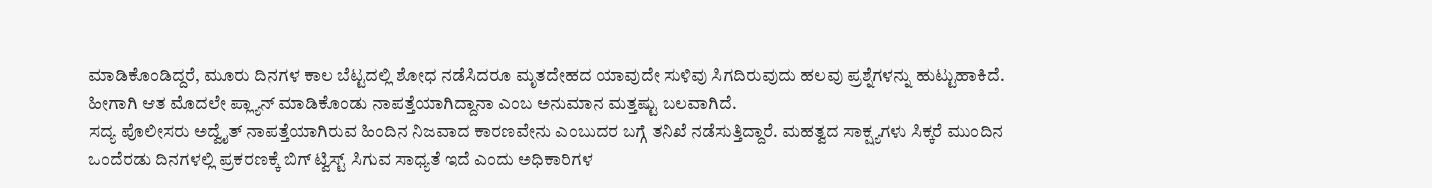ಮಾಡಿಕೊಂಡಿದ್ದರೆ, ಮೂರು ದಿನಗಳ ಕಾಲ ಬೆಟ್ಟದಲ್ಲಿ ಶೋಧ ನಡೆಸಿದರೂ ಮೃತದೇಹದ ಯಾವುದೇ ಸುಳಿವು ಸಿಗದಿರುವುದು ಹಲವು ಪ್ರಶ್ನೆಗಳನ್ನು ಹುಟ್ಟುಹಾಕಿದೆ. ಹೀಗಾಗಿ ಆತ ಮೊದಲೇ ಪ್ಲ್ಯಾನ್ ಮಾಡಿಕೊಂಡು ನಾಪತ್ತೆಯಾಗಿದ್ದಾನಾ ಎಂಬ ಅನುಮಾನ ಮತ್ತಷ್ಟು ಬಲವಾಗಿದೆ.
ಸದ್ಯ ಪೊಲೀಸರು ಅದ್ವೈತ್ ನಾಪತ್ತೆಯಾಗಿರುವ ಹಿಂದಿನ ನಿಜವಾದ ಕಾರಣವೇನು ಎಂಬುದರ ಬಗ್ಗೆ ತನಿಖೆ ನಡೆಸುತ್ತಿದ್ದಾರೆ. ಮಹತ್ವದ ಸಾಕ್ಷ್ಯಗಳು ಸಿಕ್ಕರೆ ಮುಂದಿನ ಒಂದೆರಡು ದಿನಗಳಲ್ಲಿ ಪ್ರಕರಣಕ್ಕೆ ಬಿಗ್ ಟ್ವಿಸ್ಟ್ ಸಿಗುವ ಸಾಧ್ಯತೆ ಇದೆ ಎಂದು ಅಧಿಕಾರಿಗಳ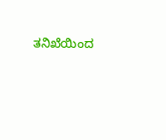ತನಿಖೆಯಿಂದ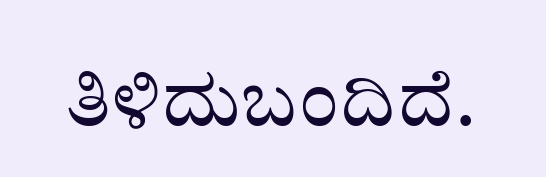ತಿಳಿದುಬಂದಿದೆ.